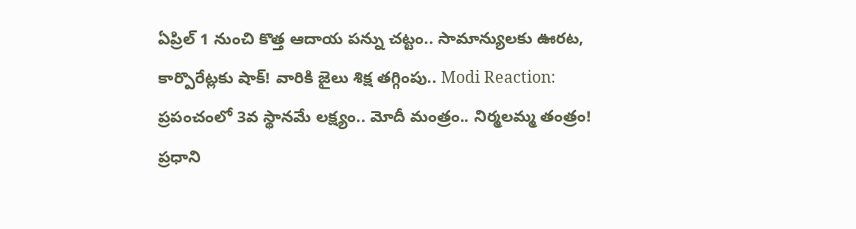ఏప్రిల్ 1 నుంచి కొత్త ఆదాయ పన్ను చట్టం.. సామాన్యులకు ఊరట, కార్పొరేట్లకు షాక్! వారికి జైలు శిక్ష తగ్గింపు.. Modi Reaction: ప్రపంచంలో 3వ స్థానమే లక్ష్యం.. మోదీ మంత్రం.. నిర్మలమ్మ తంత్రం! ప్రధాని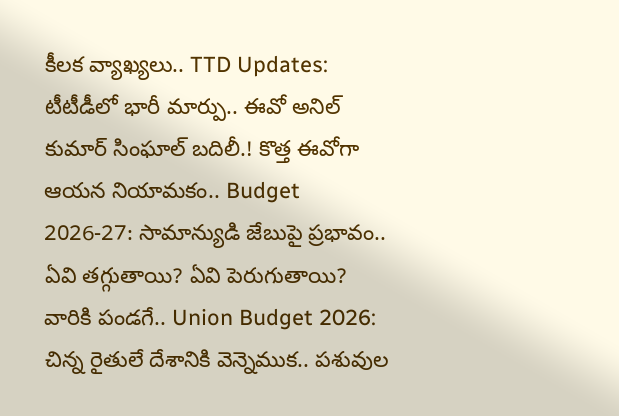కీలక వ్యాఖ్యలు.. TTD Updates: టీటీడీలో భారీ మార్పు.. ఈవో అనిల్ కుమార్ సింఘాల్ బదిలీ.! కొత్త ఈవోగా ఆయన నియామకం.. Budget 2026-27: సామాన్యుడి జేబుపై ప్రభావం.. ఏవి తగ్గుతాయి? ఏవి పెరుగుతాయి? వారికి పండగే.. Union Budget 2026: చిన్న రైతులే దేశానికి వెన్నెముక.. పశువుల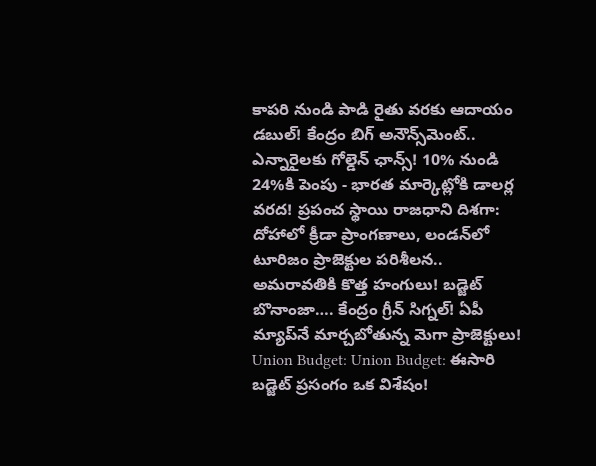కాపరి నుండి పాడి రైతు వరకు ఆదాయం డబుల్! కేంద్రం బిగ్ అనౌన్స్‌మెంట్.. ఎన్నారైలకు గోల్డెన్ ఛాన్స్! 10% నుండి 24%కి పెంపు - భారత మార్కెట్లోకి డాలర్ల వరద! ప్రపంచ స్థాయి రాజధాని దిశగా: దోహాలో క్రీడా ప్రాంగణాలు, లండన్‌లో టూరిజం ప్రాజెక్టుల పరిశీలన.. అమరావతికి కొత్త హంగులు! బడ్జెట్ బొనాంజా…. కేంద్రం గ్రీన్ సిగ్నల్! ఏపీ మ్యాప్‌నే మార్చబోతున్న మెగా ప్రాజెక్టులు! Union Budget: Union Budget: ఈసారి బడ్జెట్ ప్రసంగం ఒక విశేషం!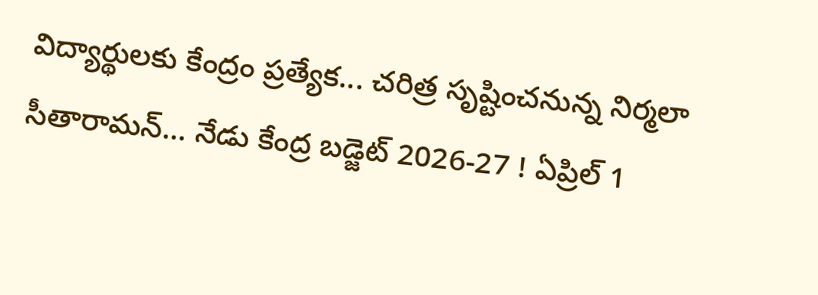విద్యార్థులకు కేంద్రం ప్రత్యేక... చరిత్ర సృష్టించనున్న నిర్మలా సీతారామన్... నేడు కేంద్ర బడ్జెట్ 2026-27 ! ఏప్రిల్ 1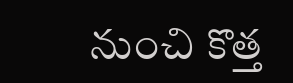నుంచి కొత్త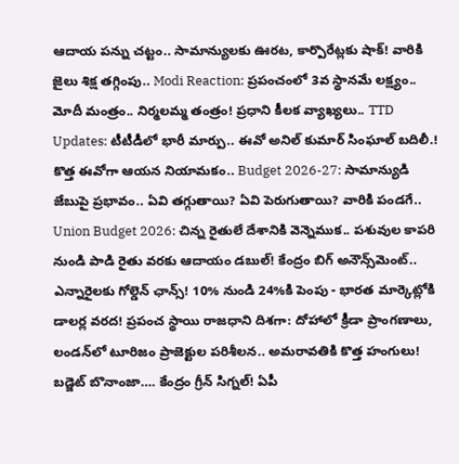ఆదాయ పన్ను చట్టం.. సామాన్యులకు ఊరట, కార్పొరేట్లకు షాక్! వారికి జైలు శిక్ష తగ్గింపు.. Modi Reaction: ప్రపంచంలో 3వ స్థానమే లక్ష్యం.. మోదీ మంత్రం.. నిర్మలమ్మ తంత్రం! ప్రధాని కీలక వ్యాఖ్యలు.. TTD Updates: టీటీడీలో భారీ మార్పు.. ఈవో అనిల్ కుమార్ సింఘాల్ బదిలీ.! కొత్త ఈవోగా ఆయన నియామకం.. Budget 2026-27: సామాన్యుడి జేబుపై ప్రభావం.. ఏవి తగ్గుతాయి? ఏవి పెరుగుతాయి? వారికి పండగే.. Union Budget 2026: చిన్న రైతులే దేశానికి వెన్నెముక.. పశువుల కాపరి నుండి పాడి రైతు వరకు ఆదాయం డబుల్! కేంద్రం బిగ్ అనౌన్స్‌మెంట్.. ఎన్నారైలకు గోల్డెన్ ఛాన్స్! 10% నుండి 24%కి పెంపు - భారత మార్కెట్లోకి డాలర్ల వరద! ప్రపంచ స్థాయి రాజధాని దిశగా: దోహాలో క్రీడా ప్రాంగణాలు, లండన్‌లో టూరిజం ప్రాజెక్టుల పరిశీలన.. అమరావతికి కొత్త హంగులు! బడ్జెట్ బొనాంజా…. కేంద్రం గ్రీన్ సిగ్నల్! ఏపీ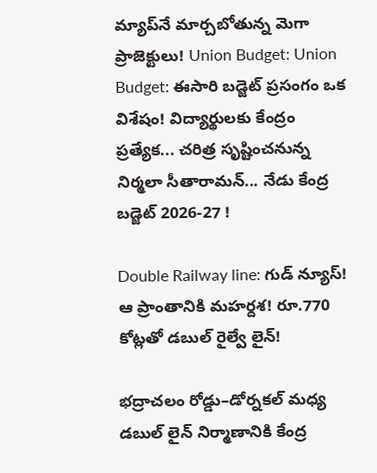మ్యాప్‌నే మార్చబోతున్న మెగా ప్రాజెక్టులు! Union Budget: Union Budget: ఈసారి బడ్జెట్ ప్రసంగం ఒక విశేషం! విద్యార్థులకు కేంద్రం ప్రత్యేక... చరిత్ర సృష్టించనున్న నిర్మలా సీతారామన్... నేడు కేంద్ర బడ్జెట్ 2026-27 !

Double Railway line: గుడ్ న్యూస్! ఆ ప్రాంతానికి మహర్దశ! రూ.770 కోట్లతో డబుల్ రైల్వే లైన్!

భద్రాచలం రోడ్డు–డోర్నకల్ మధ్య డబుల్ లైన్ నిర్మాణానికి కేంద్ర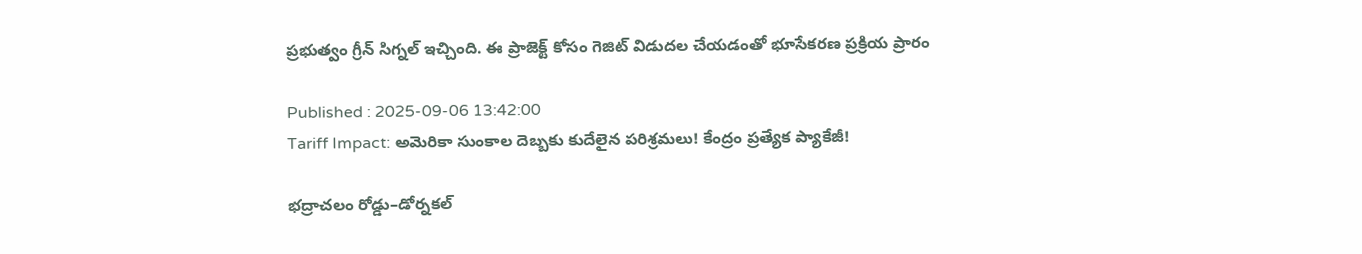ప్రభుత్వం గ్రీన్ సిగ్నల్ ఇచ్చింది. ఈ ప్రాజెక్ట్ కోసం గెజిట్‌ విడుదల చేయడంతో భూసేకరణ ప్రక్రియ ప్రారం

Published : 2025-09-06 13:42:00
Tariff Impact: అమెరికా సుంకాల దెబ్బకు కుదేలైన పరిశ్రమలు! కేంద్రం ప్రత్యేక ప్యాకేజీ!

భద్రాచలం రోడ్డు–డోర్నకల్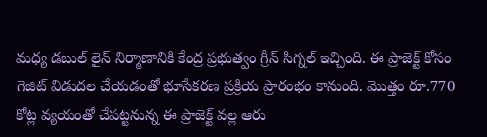మధ్య డబుల్ లైన్ నిర్మాణానికి కేంద్ర ప్రభుత్వం గ్రీన్ సిగ్నల్ ఇచ్చింది. ఈ ప్రాజెక్ట్ కోసం గెజిట్‌ విడుదల చేయడంతో భూసేకరణ ప్రక్రియ ప్రారంభం కానుంది. మొత్తం రూ.770 కోట్ల వ్యయంతో చేపట్టనున్న ఈ ప్రాజెక్ట్‌ వల్ల ఆరు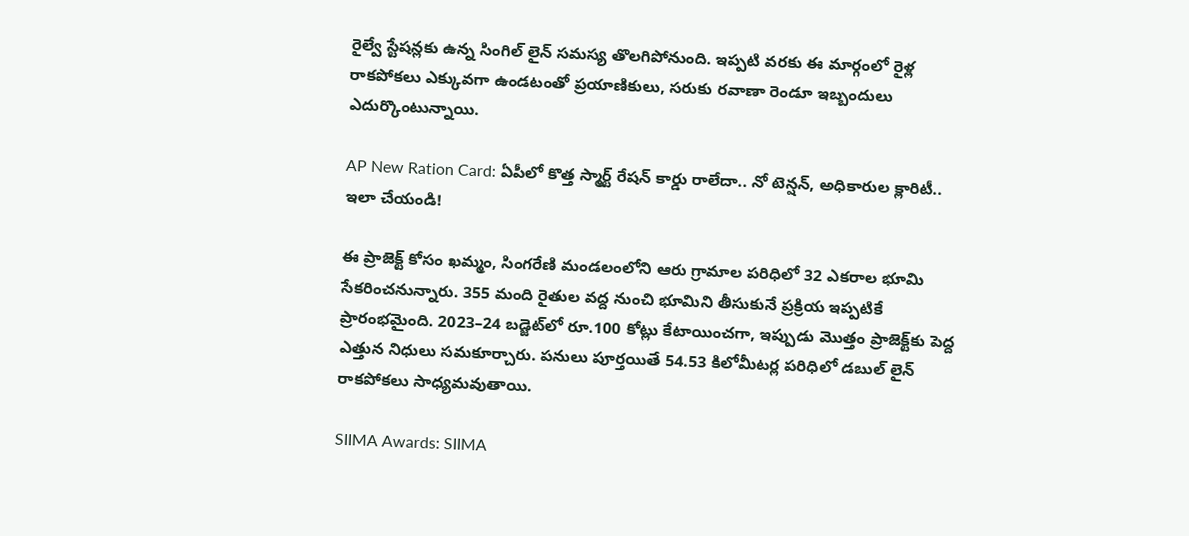రైల్వే స్టేషన్లకు ఉన్న సింగిల్ లైన్ సమస్య తొలగిపోనుంది. ఇప్పటి వరకు ఈ మార్గంలో రైళ్ల రాకపోకలు ఎక్కువగా ఉండటంతో ప్రయాణికులు, సరుకు రవాణా రెండూ ఇబ్బందులు ఎదుర్కొంటున్నాయి.

AP New Ration Card: ఏపీలో కొత్త స్మార్ట్ రేషన్ కార్డు రాలేదా.. నో టెన్షన్, అధికారుల క్లారిటీ.. ఇలా చేయండి!

ఈ ప్రాజెక్ట్ కోసం ఖమ్మం, సింగరేణి మండలంలోని ఆరు గ్రామాల పరిధిలో 32 ఎకరాల భూమి సేకరించనున్నారు. 355 మంది రైతుల వద్ద నుంచి భూమిని తీసుకునే ప్రక్రియ ఇప్పటికే ప్రారంభమైంది. 2023–24 బడ్జెట్‌లో రూ.100 కోట్లు కేటాయించగా, ఇప్పుడు మొత్తం ప్రాజెక్ట్‌కు పెద్ద ఎత్తున నిధులు సమకూర్చారు. పనులు పూర్తయితే 54.53 కిలోమీటర్ల పరిధిలో డబుల్ లైన్ రాకపోకలు సాధ్యమవుతాయి.

SIIMA Awards: SIIMA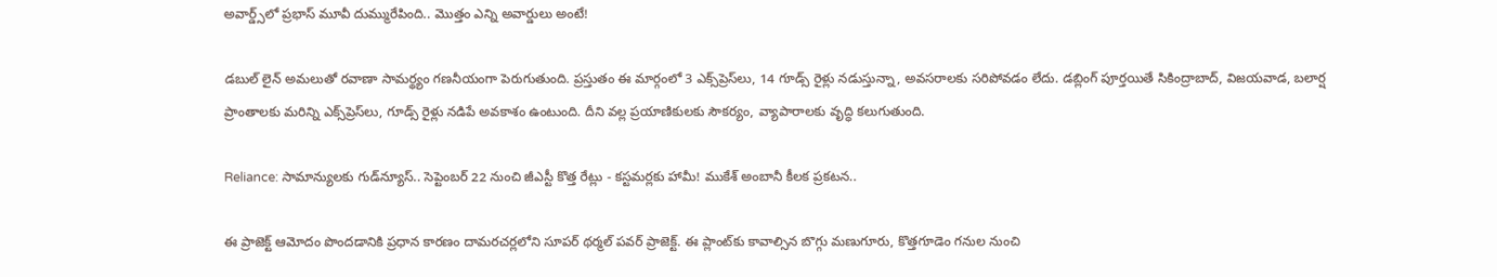అవార్డ్స్‌లో ప్రభాస్ మూవీ దుమ్మురేపింది.. మొత్తం ఎన్ని అవార్డులు అంటే!

డబుల్ లైన్ అమలుతో రవాణా సామర్థ్యం గణనీయంగా పెరుగుతుంది. ప్రస్తుతం ఈ మార్గంలో 3 ఎక్స్‌ప్రెస్‌లు, 14 గూడ్స్ రైళ్లు నడుస్తున్నా, అవసరాలకు సరిపోవడం లేదు. డబ్లింగ్ పూర్తయితే సికింద్రాబాద్, విజయవాడ, బలార్ష ప్రాంతాలకు మరిన్ని ఎక్స్‌ప్రెస్‌లు, గూడ్స్ రైళ్లు నడిపే అవకాశం ఉంటుంది. దీని వల్ల ప్రయాణికులకు సౌకర్యం, వ్యాపారాలకు వృద్ధి కలుగుతుంది.

Reliance: సామాన్యులకు గుడ్‌న్యూస్.. సెప్టెంబర్ 22 నుంచి జీఎస్టీ కొత్త రేట్లు - కస్టమర్లకు హామీ! ముకేశ్ అంబానీ కీలక ప్రకటన..

ఈ ప్రాజెక్ట్ ఆమోదం పొందడానికి ప్రధాన కారణం దామరచర్లలోని సూపర్ థర్మల్ పవర్ ప్రాజెక్ట్. ఈ ప్లాంట్‌కు కావాల్సిన బొగ్గు మణుగూరు, కొత్తగూడెం గనుల నుంచి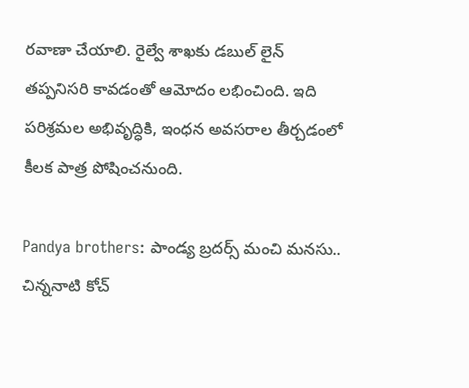రవాణా చేయాలి. రైల్వే శాఖకు డబుల్ లైన్ తప్పనిసరి కావడంతో ఆమోదం లభించింది. ఇది పరిశ్రమల అభివృద్ధికి, ఇంధన అవసరాల తీర్చడంలో కీలక పాత్ర పోషించనుంది.

Pandya brothers: పాండ్య బ్రదర్స్ మంచి మనసు.. చిన్ననాటి కోచ్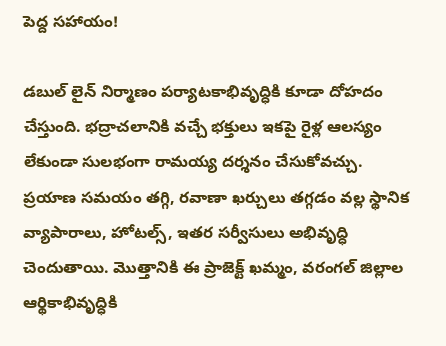పెద్ద సహాయం!

డబుల్ లైన్ నిర్మాణం పర్యాటకాభివృద్ధికి కూడా దోహదం చేస్తుంది. భద్రాచలానికి వచ్చే భక్తులు ఇకపై రైళ్ల ఆలస్యం లేకుండా సులభంగా రామయ్య దర్శనం చేసుకోవచ్చు. ప్రయాణ సమయం తగ్గి, రవాణా ఖర్చులు తగ్గడం వల్ల స్థానిక వ్యాపారాలు, హోటల్స్, ఇతర సర్వీసులు అభివృద్ధి చెందుతాయి. మొత్తానికి ఈ ప్రాజెక్ట్‌ ఖమ్మం, వరంగల్ జిల్లాల ఆర్థికాభివృద్ధికి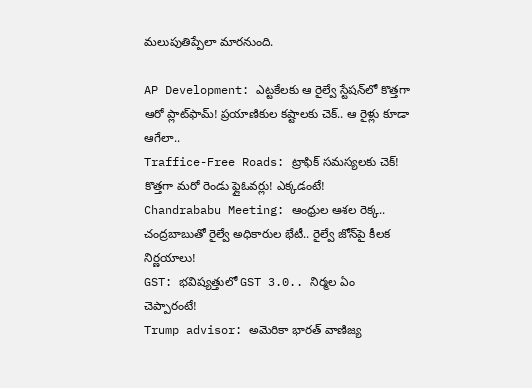మలుపుతిప్పేలా మారనుంది.

AP Development: ఎట్టకేలకు ఆ రైల్వే స్టేషన్‌లో కొత్తగా ఆరో ప్లాట్‌ఫామ్! ప్రయాణికుల కష్టాలకు చెక్.. ఆ రైళ్లు కూడా ఆగేలా..
Traffice-Free Roads: ట్రాఫిక్ సమస్యలకు చెక్! కొత్తగా మరో రెండు ఫ్లైఓవర్లు! ఎక్కడంటే!
Chandrababu Meeting: ఆంధ్రుల ఆశల రెక్క.. చంద్రబాబుతో రైల్వే అధికారుల భేటీ.. రైల్వే జోన్‌పై కీలక నిర్ణయాలు!
GST: భవిష్యత్తులో GST 3.0.. నిర్మల ఏం చెప్పారంటే!
Trump advisor: అమెరికా భారత్ వాణిజ్య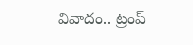వివాదం.. ట్రంప్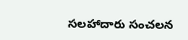సలహాదారు సంచలన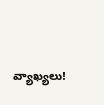వ్యాఖ్యలు!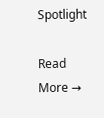Spotlight

Read More →